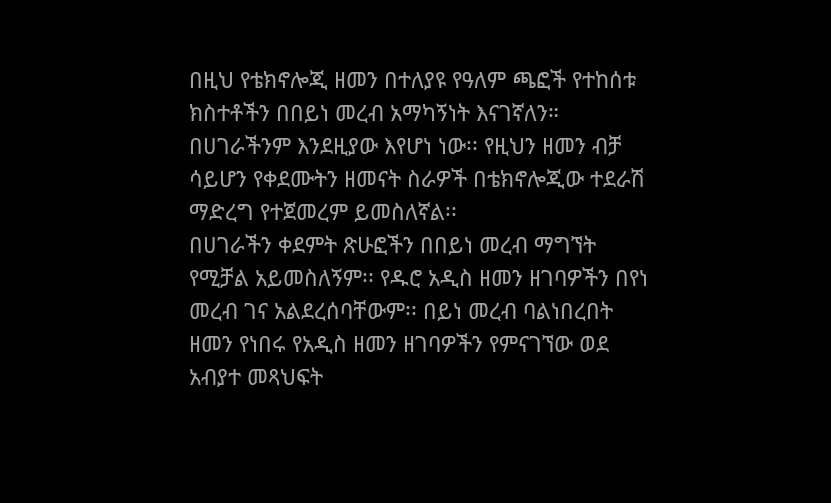በዚህ የቴክኖሎጂ ዘመን በተለያዩ የዓለም ጫፎች የተከሰቱ ክስተቶችን በበይነ መረብ አማካኝነት እናገኛለን። በሀገራችንም እንደዚያው እየሆነ ነው፡፡ የዚህን ዘመን ብቻ ሳይሆን የቀደሙትን ዘመናት ስራዎች በቴክኖሎጂው ተደራሽ ማድረግ የተጀመረም ይመስለኛል፡፡
በሀገራችን ቀደምት ጽሁፎችን በበይነ መረብ ማግኘት የሚቻል አይመስለኝም፡፡ የዱሮ አዲስ ዘመን ዘገባዎችን በየነ መረብ ገና አልደረሰባቸውም፡፡ በይነ መረብ ባልነበረበት ዘመን የነበሩ የአዲስ ዘመን ዘገባዎችን የምናገኘው ወደ አብያተ መጻህፍት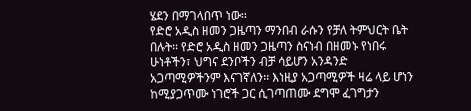ሄደን በማገላበጥ ነው፡፡
የድሮ አዲስ ዘመን ጋዜጣን ማንበብ ራሱን የቻለ ትምህርት ቤት በሉት፡፡ የድሮ አዲስ ዘመን ጋዜጣን ስናነብ በዘመኑ የነበሩ ሁነቶችን፣ ህግና ደንቦችን ብቻ ሳይሆን አንዳንድ አጋጣሚዎችንም እናገኛለን፡፡ እነዚያ አጋጣሚዎች ዛሬ ላይ ሆነን ከሚያጋጥሙ ነገሮች ጋር ሲገጣጠሙ ደግሞ ፈገግታን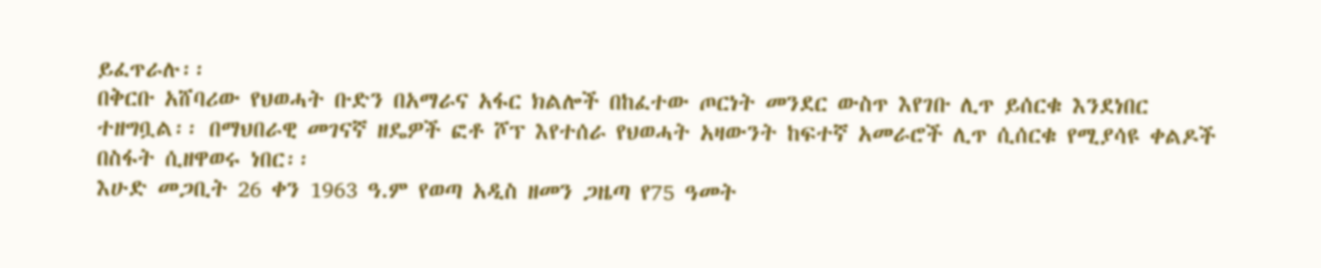ይፈጥራሉ፡፡
በቅርቡ አሸባሪው የህወሓት ቡድን በአማራና አፋር ክልሎች በከፈተው ጦርነት መንደር ውስጥ እየገቡ ሊጥ ይሰርቁ እንደነበር ተዘግቧል፡፡ በማህበራዊ መገናኛ ዘዴዎች ፎቶ ሾፕ እየተሰራ የህወሓት አዛውንት ከፍተኛ አመራሮች ሊጥ ሲሰርቁ የሚያሳዩ ቀልዶች በስፋት ሲዘዋወሩ ነበር፡፡
እሁድ መጋቢት 26 ቀን 1963 ዓ.ም የወጣ አዲስ ዘመን ጋዜጣ የ75 ዓመት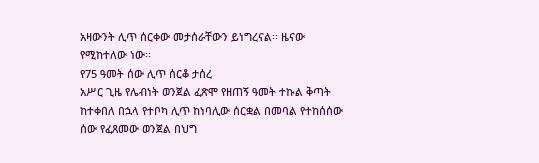አዛውንት ሊጥ ሰርቀው መታሰራቸውን ይነግረናል፡፡ ዜናው የሚከተለው ነው፡፡
የ75 ዓመት ሰው ሊጥ ሰርቆ ታሰረ
አሥር ጊዜ የሌብነት ወንጀል ፈጽሞ የዘጠኝ ዓመት ተኩል ቅጣት ከተቀበለ በኋላ የተቦካ ሊጥ ከነባሊው ሰርቋል በመባል የተከሰሰው ሰው የፈጸመው ወንጀል በህግ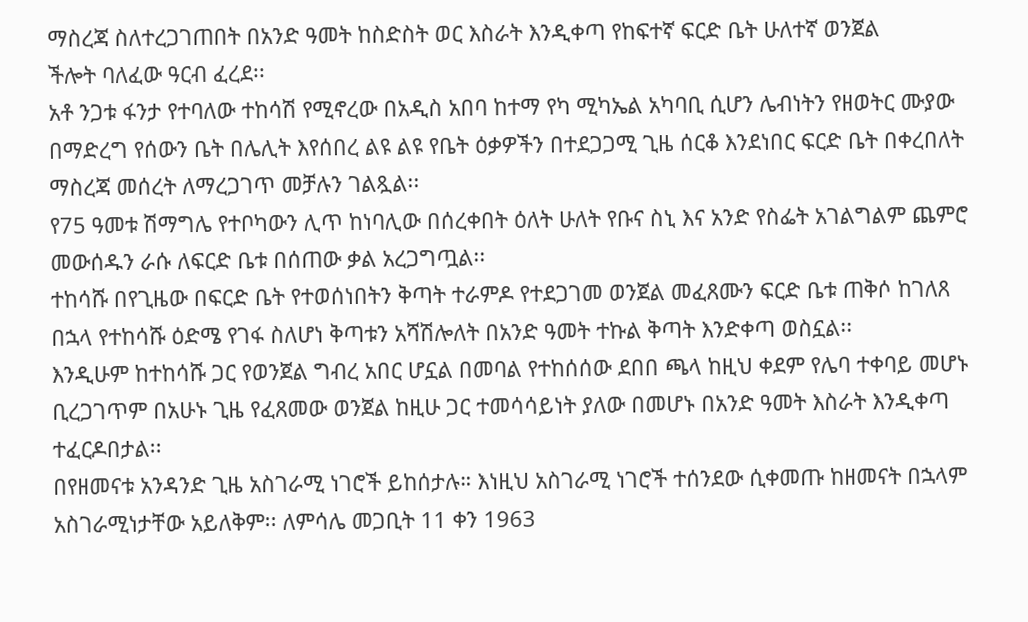ማስረጃ ስለተረጋገጠበት በአንድ ዓመት ከስድስት ወር እስራት እንዲቀጣ የከፍተኛ ፍርድ ቤት ሁለተኛ ወንጀል
ችሎት ባለፈው ዓርብ ፈረደ፡፡
አቶ ንጋቱ ፋንታ የተባለው ተከሳሽ የሚኖረው በአዲስ አበባ ከተማ የካ ሚካኤል አካባቢ ሲሆን ሌብነትን የዘወትር ሙያው በማድረግ የሰውን ቤት በሌሊት እየሰበረ ልዩ ልዩ የቤት ዕቃዎችን በተደጋጋሚ ጊዜ ሰርቆ እንደነበር ፍርድ ቤት በቀረበለት ማስረጃ መሰረት ለማረጋገጥ መቻሉን ገልጿል፡፡
የ75 ዓመቱ ሽማግሌ የተቦካውን ሊጥ ከነባሊው በሰረቀበት ዕለት ሁለት የቡና ስኒ እና አንድ የስፌት አገልግልም ጨምሮ መውሰዱን ራሱ ለፍርድ ቤቱ በሰጠው ቃል አረጋግጧል፡፡
ተከሳሹ በየጊዜው በፍርድ ቤት የተወሰነበትን ቅጣት ተራምዶ የተደጋገመ ወንጀል መፈጸሙን ፍርድ ቤቱ ጠቅሶ ከገለጸ በኋላ የተከሳሹ ዕድሜ የገፋ ስለሆነ ቅጣቱን አሻሽሎለት በአንድ ዓመት ተኩል ቅጣት እንድቀጣ ወስኗል፡፡
እንዲሁም ከተከሳሹ ጋር የወንጀል ግብረ አበር ሆኗል በመባል የተከሰሰው ደበበ ጫላ ከዚህ ቀደም የሌባ ተቀባይ መሆኑ ቢረጋገጥም በአሁኑ ጊዜ የፈጸመው ወንጀል ከዚሁ ጋር ተመሳሳይነት ያለው በመሆኑ በአንድ ዓመት እስራት እንዲቀጣ ተፈርዶበታል፡፡
በየዘመናቱ አንዳንድ ጊዜ አስገራሚ ነገሮች ይከሰታሉ። እነዚህ አስገራሚ ነገሮች ተሰንደው ሲቀመጡ ከዘመናት በኋላም አስገራሚነታቸው አይለቅም፡፡ ለምሳሌ መጋቢት 11 ቀን 1963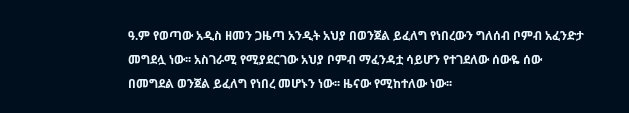ዓ.ም የወጣው አዲስ ዘመን ጋዜጣ አንዲት አህያ በወንጀል ይፈለግ የነበረውን ግለሰብ ቦምብ አፈንድታ መግደሏ ነው፡፡ አስገራሚ የሚያደርገው አህያ ቦምብ ማፈንዳቷ ሳይሆን የተገደለው ሰውዬ ሰው በመግደል ወንጀል ይፈለግ የነበረ መሆኑን ነው፡፡ ዜናው የሚከተለው ነው፡፡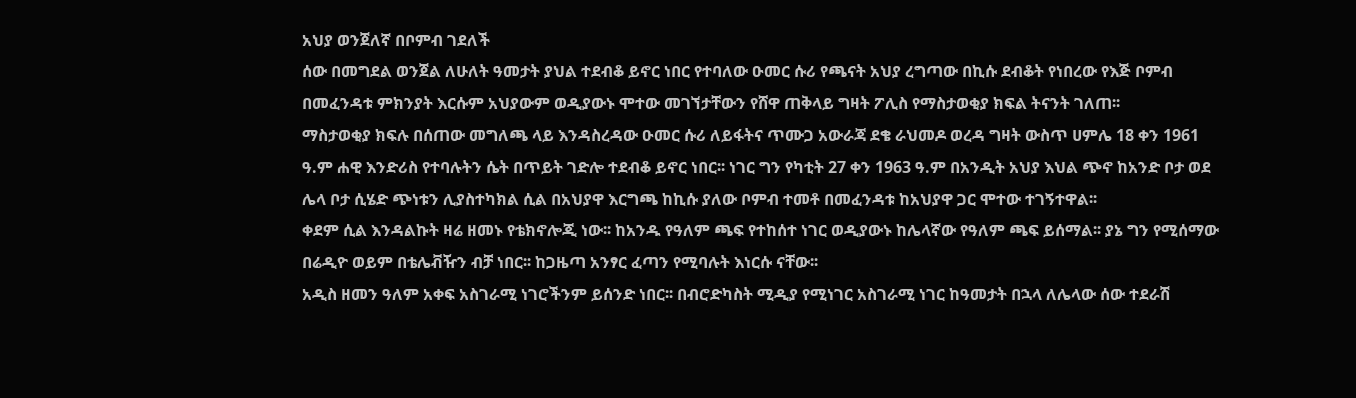አህያ ወንጀለኛ በቦምብ ገደለች
ሰው በመግደል ወንጀል ለሁለት ዓመታት ያህል ተደብቆ ይኖር ነበር የተባለው ዑመር ሱሪ የጫናት አህያ ረግጣው በኪሱ ደብቆት የነበረው የእጅ ቦምብ በመፈንዳቱ ምክንያት እርሱም አህያውም ወዲያውኑ ሞተው መገኘታቸውን የሸዋ ጠቅላይ ግዛት ፖሊስ የማስታወቂያ ክፍል ትናንት ገለጠ፡፡
ማስታወቂያ ክፍሉ በሰጠው መግለጫ ላይ እንዳስረዳው ዑመር ሱሪ ለይፋትና ጥሙጋ አውራጃ ደቄ ራህመዶ ወረዳ ግዛት ውስጥ ሀምሌ 18 ቀን 1961 ዓ.ም ሐዊ እንድሪስ የተባሉትን ሴት በጥይት ገድሎ ተደብቆ ይኖር ነበር፡፡ ነገር ግን የካቲት 27 ቀን 1963 ዓ.ም በአንዲት አህያ እህል ጭኖ ከአንድ ቦታ ወደ ሌላ ቦታ ሲሄድ ጭነቱን ሊያስተካክል ሲል በአህያዋ እርግጫ ከኪሱ ያለው ቦምብ ተመቶ በመፈንዳቱ ከአህያዋ ጋር ሞተው ተገኝተዋል፡፡
ቀደም ሲል እንዳልኩት ዛሬ ዘመኑ የቴክኖሎጂ ነው፡፡ ከአንዱ የዓለም ጫፍ የተከሰተ ነገር ወዲያውኑ ከሌላኛው የዓለም ጫፍ ይሰማል፡፡ ያኔ ግን የሚሰማው በሬዲዮ ወይም በቴሌቭዥን ብቻ ነበር፡፡ ከጋዜጣ አንፃር ፈጣን የሚባሉት እነርሱ ናቸው፡፡
አዲስ ዘመን ዓለም አቀፍ አስገራሚ ነገሮችንም ይሰንድ ነበር፡፡ በብሮድካስት ሚዲያ የሚነገር አስገራሚ ነገር ከዓመታት በኋላ ለሌላው ሰው ተደራሽ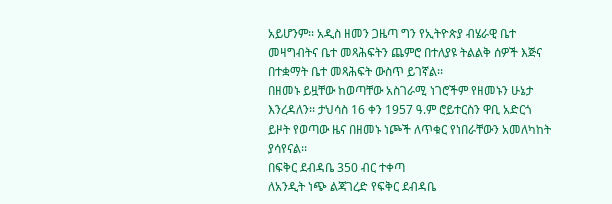አይሆንም፡፡ አዲስ ዘመን ጋዜጣ ግን የኢትዮጵያ ብሄራዊ ቤተ መዛግብትና ቤተ መጻሕፍትን ጨምሮ በተለያዩ ትልልቅ ሰዎች እጅና በተቋማት ቤተ መጻሕፍት ውስጥ ይገኛል፡፡
በዘመኑ ይዟቸው ከወጣቸው አስገራሚ ነገሮችም የዘመኑን ሁኔታ እንረዳለን፡፡ ታህሳስ 16 ቀን 1957 ዓ.ም ሮይተርስን ዋቢ አድርጎ ይዞት የወጣው ዜና በዘመኑ ነጮች ለጥቁር የነበራቸውን አመለካከት ያሳየናል፡፡
በፍቅር ደብዳቤ 350 ብር ተቀጣ
ለአንዲት ነጭ ልጃገረድ የፍቅር ደብዳቤ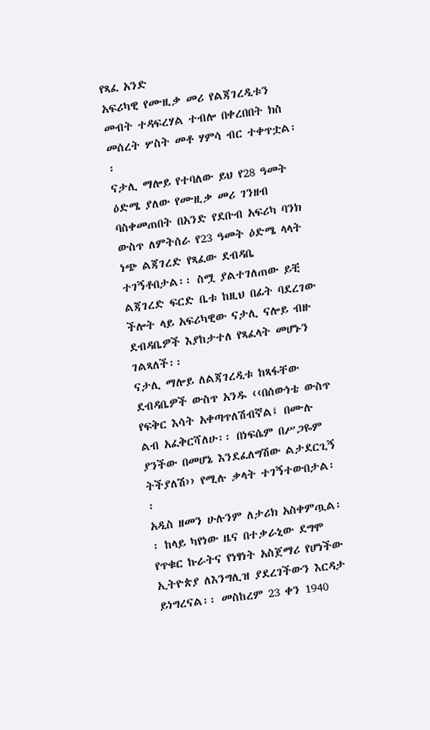የጻፈ አንድ
አፍሪካዊ የሙዚቃ መሪ የልጃገረዲቱን መብት ተዳፍረሃል ተብሎ በቀረበበት ክስ መሰረት ሦስት መቶ ሃምሳ ብር ተቀጥቷል፡፡
ናታሊ ማሎይ የተባለው ይህ የ28 ዓመት ዕድሜ ያለው የሙዚቃ መሪ ገንዘብ ባስቀመጠበት በአንድ የደቡብ አፍሪካ ባንክ ውስጥ ለምትሰራ የ23 ዓመት ዕድሜ ላላት ነጭ ልጃገረድ የጻፈው ደብዳቤ ተገኝቶበታል፡፡ ስሟ ያልተገለጠው ይቺ ልጃገረድ ፍርድ ቤቱ ከዚህ በፊት ባደረገው ችሎት ላይ አፍሪካዊው ናታሊ ናሎይ ብዙ ደብዳቤዎች እያከታተለ የጻፈላት መሆኑን ገልጻለች፡፡
ናታሊ ማሎይ ለልጃገረዲቱ ከጻፋቸው ደብዳቤዎች ውስጥ አንዱ ‹‹በሰውነቴ ውስጥ የፍቅር እሳት አቀጣጥለሽብኛል፤ በሙሉ ልብ አፈቅርሻለሁ፡፡ በነፍሴም በሥጋዬም ያንችው በመሆኔ እንደፈለግሽው ልታደርጊኝ ትችያለሽ›› የሚሉ ቃላት ተገኝተውበታል፡፡
አዲስ ዘመን ሁሉንም ለታሪክ አስቀምጧል፡፡ ከላይ ካየነው ዜና በተቃራኒው ደግሞ የጥቁር ኩራትና የነፃነት አስጀማሪ የሆነችው ኢትዮጵያ ለእንግሊዝ ያደረገችውን እርዳታ ይነግረናል፡፡ መስከረም 23 ቀን 1940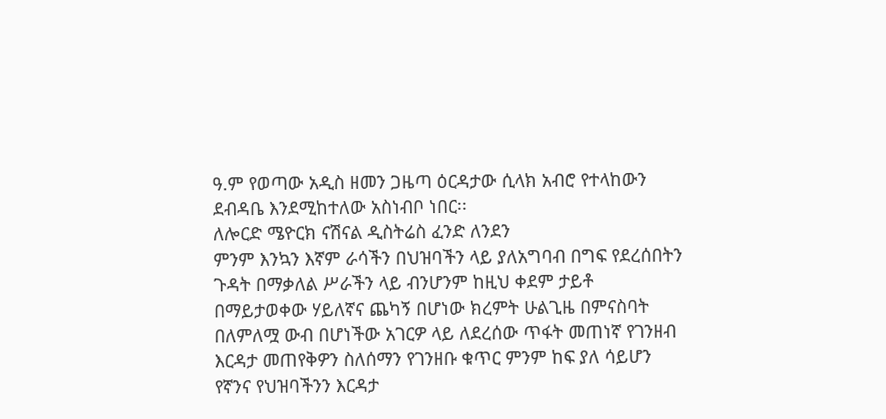ዓ.ም የወጣው አዲስ ዘመን ጋዜጣ ዕርዳታው ሲላክ አብሮ የተላከውን ደብዳቤ እንደሚከተለው አስነብቦ ነበር፡፡
ለሎርድ ሜዮርክ ናሽናል ዲስትሬስ ፈንድ ለንደን
ምንም እንኳን እኛም ራሳችን በህዝባችን ላይ ያለአግባብ በግፍ የደረሰበትን ጉዳት በማቃለል ሥራችን ላይ ብንሆንም ከዚህ ቀደም ታይቶ በማይታወቀው ሃይለኛና ጨካኝ በሆነው ክረምት ሁልጊዜ በምናስባት በለምለሟ ውብ በሆነችው አገርዎ ላይ ለደረሰው ጥፋት መጠነኛ የገንዘብ እርዳታ መጠየቅዎን ስለሰማን የገንዘቡ ቁጥር ምንም ከፍ ያለ ሳይሆን የኛንና የህዝባችንን እርዳታ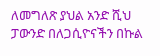ለመግለጽ ያህል አንድ ሺህ ፓውንድ በለጋሲዮናችን በኩል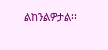ልከንልዎታል፡፡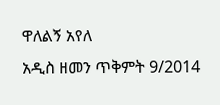ዋለልኝ አየለ
አዲስ ዘመን ጥቅምት 9/2014